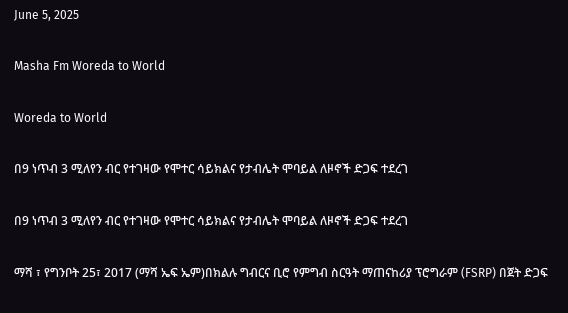June 5, 2025

Masha Fm Woreda to World

Woreda to World

በ9 ነጥብ 3 ሚለየን ብር የተገዛው የሞተር ሳይክልና የታብሌት ሞባይል ለዞኖች ድጋፍ ተደረገ

በ9 ነጥብ 3 ሚለየን ብር የተገዛው የሞተር ሳይክልና የታብሌት ሞባይል ለዞኖች ድጋፍ ተደረገ

ማሻ ፣ የግንቦት 25፣ 2017 (ማሻ ኤፍ ኤም)በክልሉ ግብርና ቢሮ የምግብ ስርዓት ማጠናከሪያ ፕሮግራም (FSRP) በጀት ድጋፍ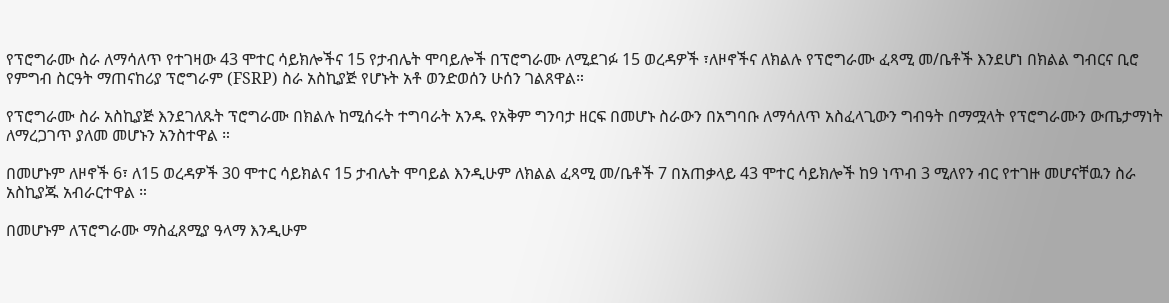የፕሮግራሙ ስራ ለማሳለጥ የተገዛው 43 ሞተር ሳይክሎችና 15 የታብሌት ሞባይሎች በፕሮግራሙ ለሚደገፉ 15 ወረዳዎች ፣ለዞኖችና ለክልሉ የፕሮግራሙ ፈጻሚ መ/ቤቶች እንደሆነ በክልል ግብርና ቢሮ የምግብ ስርዓት ማጠናከሪያ ፕሮግራም (FSRP) ስራ አስኪያጅ የሆኑት አቶ ወንድወሰን ሁሰን ገልጸዋል።

የፕሮግራሙ ስራ አስኪያጅ እንደገለጹት ፕሮግራሙ በክልሉ ከሚሰሩት ተግባራት አንዱ የአቅም ግንባታ ዘርፍ በመሆኑ ስራውን በአግባቡ ለማሳለጥ አስፈላጊውን ግብዓት በማሟላት የፕሮግራሙን ውጤታማነት ለማረጋገጥ ያለመ መሆኑን አንስተዋል ።

በመሆኑም ለዞኖች 6፣ ለ15 ወረዳዎች 30 ሞተር ሳይክልና 15 ታብሌት ሞባይል እንዲሁም ለክልል ፈጻሚ መ/ቤቶች 7 በአጠቃላይ 43 ሞተር ሳይክሎች ከ9 ነጥብ 3 ሚለየን ብር የተገዙ መሆናቸዉን ስራ አስኪያጁ አብራርተዋል ።

በመሆኑም ለፕሮግራሙ ማስፈጸሚያ ዓላማ እንዲሁም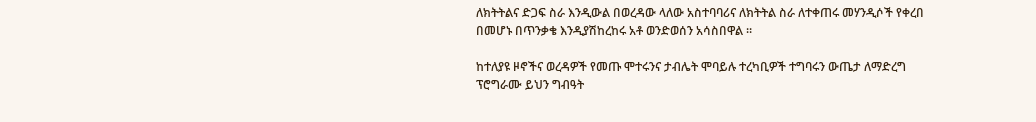ለክትትልና ድጋፍ ስራ እንዲውል በወረዳው ላለው አስተባባሪና ለክትትል ስራ ለተቀጠሩ መሃንዲሶች የቀረበ በመሆኑ በጥንቃቄ እንዲያሽከረከሩ አቶ ወንድወሰን አሳስበዋል ።

ከተለያዩ ዞኖችና ወረዳዎች የመጡ ሞተሩንና ታብሌት ሞባይሉ ተረካቢዎች ተግባሩን ውጤታ ለማድረግ ፕሮግራሙ ይህን ግብዓት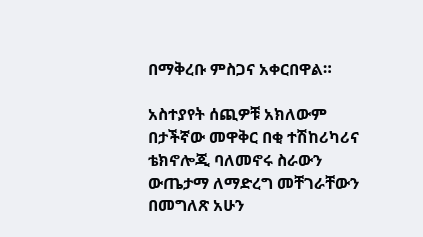በማቅረቡ ምስጋና አቀርበዋል።

አስተያየት ሰጪዎቹ አክለውም በታችኛው መዋቅር በቂ ተሽከሪካሪና ቴክኖሎጂ ባለመኖሩ ስራውን ውጤታማ ለማድረግ መቸገራቸውን በመግለጽ አሁን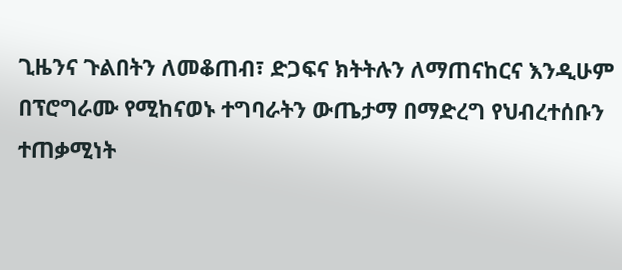ጊዜንና ጉልበትን ለመቆጠብ፣ ድጋፍና ክትትሉን ለማጠናከርና እንዲሁም በፕሮግራሙ የሚከናወኑ ተግባራትን ውጤታማ በማድረግ የህብረተሰቡን ተጠቃሚነት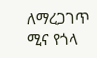ለማረጋገጥ ሚና የጎላ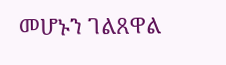መሆኑን ገልጸዋል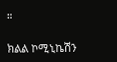።

ክልል ኮሚኒኬሽን